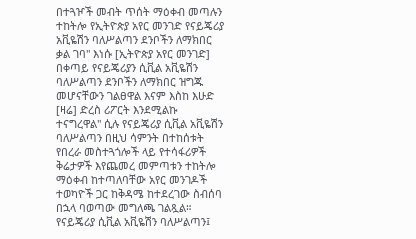በተጓዦች መብት ጥሰት ማዕቀብ መጣሉን ተከትሎ የኢትዮጵያ አየር መንገድ የናይጄሪያ አቪዬሽን ባለሥልጣን ደንቦችን ለማክበር ቃል ገባ" እነሱ [ኢትዮጵያ አየር መንገድ] በቀጣይ የናይጄሪያን ሲቪል አቪዬሽን ባለሥልጣን ደንቦችን ለማክበር ዝግጁ መሆናቸውን ገልፀዋል እናም እስከ እሁድ [ዛሬ] ድረስ ሪፖርት እንደሚልኩ ተናግረዋል" ሲሉ የናይጄሪያ ሲቪል አቪዬሽን ባለሥልጣን በዚህ ሳምንት በተከሰቱት የበረራ መስተጓጎሎች ላይ የተሳፋሪዎች ቅሬታዎች እየጨመረ መምጣቱን ተከትሎ ማዕቀብ ከተጣለባቸው አየር መንገዶች ተወካዮች ጋር ከቅዳሜ ከተደረገው ስብሰባ በኋላ ባወጣው መግለጫ ገልጿል። የናይጄሪያ ሲቪል አቪዬሽን ባለሥልጣን፤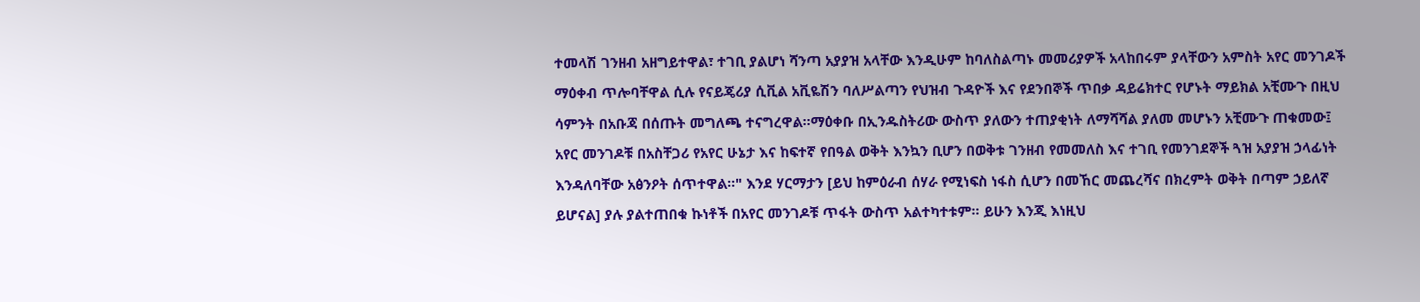ተመላሽ ገንዘብ አዘግይተዋል፣ ተገቢ ያልሆነ ሻንጣ አያያዝ አላቸው እንዲሁም ከባለስልጣኑ መመሪያዎች አላከበሩም ያላቸውን አምስት አየር መንገዶች ማዕቀብ ጥሎባቸዋል ሲሉ የናይጄሪያ ሲቪል አቪዬሽን ባለሥልጣን የህዝብ ጉዳዮች እና የደንበኞች ጥበቃ ዳይሬክተር የሆኑት ማይክል አቺሙጉ በዚህ ሳምንት በአቡጃ በሰጡት መግለጫ ተናግረዋል።ማዕቀቡ በኢንዱስትሪው ውስጥ ያለውን ተጠያቂነት ለማሻሻል ያለመ መሆኑን አቺሙጉ ጠቁመው፤ አየር መንገዶቹ በአስቸጋሪ የአየር ሁኔታ እና ከፍተኛ የበዓል ወቅት እንኳን ቢሆን በወቅቱ ገንዘብ የመመለስ እና ተገቢ የመንገደኞች ጓዝ አያያዝ ኃላፊነት እንዳለባቸው አፅንዖት ሰጥተዋል።" እንደ ሃርማታን [ይህ ከምዕራብ ሰሃራ የሚነፍስ ነፋስ ሲሆን በመኸር መጨረሻና በክረምት ወቅት በጣም ኃይለኛ ይሆናል] ያሉ ያልተጠበቁ ኩነቶች በአየር መንገዶቹ ጥፋት ውስጥ አልተካተቱም። ይሁን እንጂ እነዚህ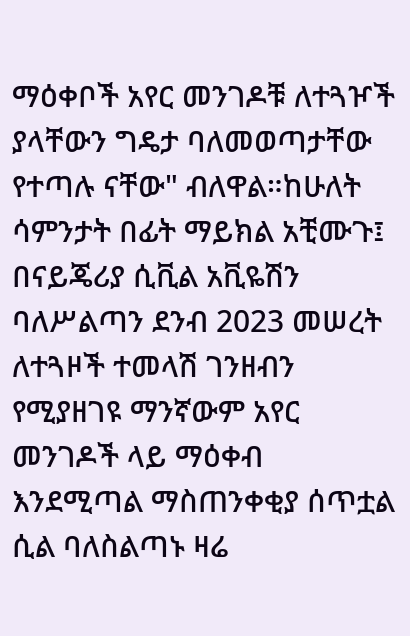ማዕቀቦች አየር መንገዶቹ ለተጓዦች ያላቸውን ግዴታ ባለመወጣታቸው የተጣሉ ናቸው" ብለዋል።ከሁለት ሳምንታት በፊት ማይክል አቺሙጉ፤ በናይጄሪያ ሲቪል አቪዬሽን ባለሥልጣን ደንብ 2023 መሠረት ለተጓዞች ተመላሽ ገንዘብን የሚያዘገዩ ማንኛውም አየር መንገዶች ላይ ማዕቀብ እንደሚጣል ማስጠንቀቂያ ሰጥቷል ሲል ባለስልጣኑ ዛሬ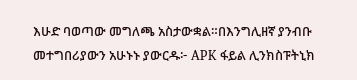እሁድ ባወጣው መግለጫ አስታውቋል።በእንግሊዘኛ ያንብቡ መተግበሪያውን አሁኑኑ ያውርዱ፦ APK ፋይል ሊንክስፑትኒክ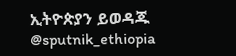ኢትዮጵያን ይወዳጁ @sputnik_ethiopia